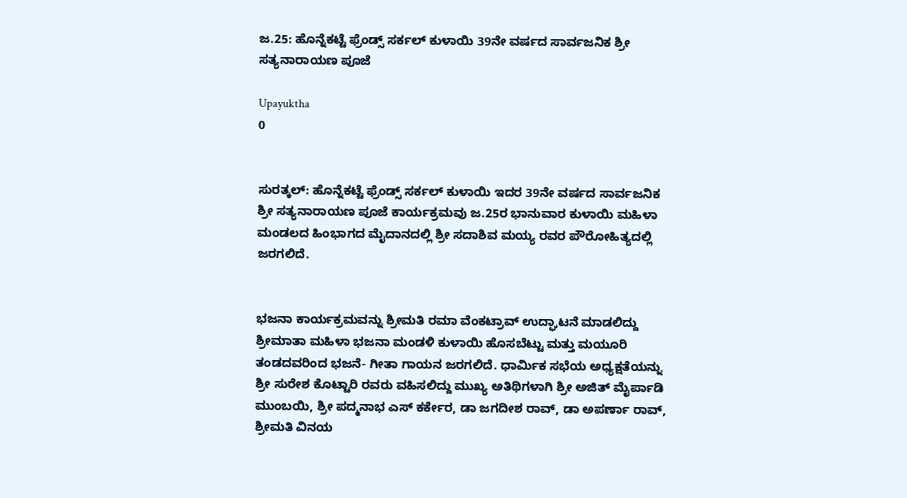ಜ.25: ಹೊನ್ನೆಕಟ್ಟೆ ಫ್ರೆಂಡ್ಸ್ ಸರ್ಕಲ್ ಕುಳಾಯಿ 39ನೇ ವರ್ಷದ ಸಾರ್ವಜನಿಕ ಶ್ರೀ ಸತ್ಯನಾರಾಯಣ ಪೂಜೆ

Upayuktha
0


ಸುರತ್ಕಲ್‌: ಹೊನ್ನೆಕಟ್ಟೆ ಫ್ರೆಂಡ್ಸ್ ಸರ್ಕಲ್ ಕುಳಾಯಿ ಇದರ 39ನೇ ವರ್ಷದ ಸಾರ್ವಜನಿಕ ಶ್ರೀ ಸತ್ಯನಾರಾಯಣ ಪೂಜೆ ಕಾರ್ಯಕ್ರಮವು ಜ.25ರ ಭಾನುವಾರ ಕುಳಾಯಿ ಮಹಿಳಾ ಮಂಡಲದ ಹಿಂಭಾಗದ ಮೈದಾನದಲ್ಲಿ ಶ್ರೀ ಸದಾಶಿವ ಮಯ್ಯ ರವರ ಪೌರೋಹಿತ್ಯದಲ್ಲಿ ಜರಗಲಿದೆ.


ಭಜನಾ ಕಾರ್ಯಕ್ರಮವನ್ನು ಶ್ರೀಮತಿ ರಮಾ ವೆಂಕಟ್ರಾವ್ ಉದ್ಘಾಟನೆ ಮಾಡಲಿದ್ದು ಶ್ರೀಮಾತಾ ಮಹಿಳಾ ಭಜನಾ ಮಂಡಳಿ ಕುಳಾಯಿ ಹೊಸಬೆಟ್ಟು ಮತ್ತು ಮಯೂರಿ ತಂಡದವರಿಂದ ಭಜನೆ- ಗೀತಾ ಗಾಯನ ಜರಗಲಿದೆ. ಧಾರ್ಮಿಕ ಸಭೆಯ ಅಧ್ಯಕ್ಷತೆಯನ್ನು ಶ್ರೀ ಸುರೇಶ ಕೊಟ್ಟಾರಿ ರವರು ವಹಿಸಲಿದ್ದು ಮುಖ್ಯ ಅತಿಥಿಗಳಾಗಿ ಶ್ರೀ ಅಜಿತ್ ಮೈರ್ಪಾಡಿ ಮುಂಬಯಿ, ಶ್ರೀ ಪದ್ಮನಾಭ ಎಸ್ ಕರ್ಕೇರ, ಡಾ ಜಗದೀಶ ರಾವ್, ಡಾ ಅಪರ್ಣಾ ರಾವ್, ಶ್ರೀಮತಿ ವಿನಯ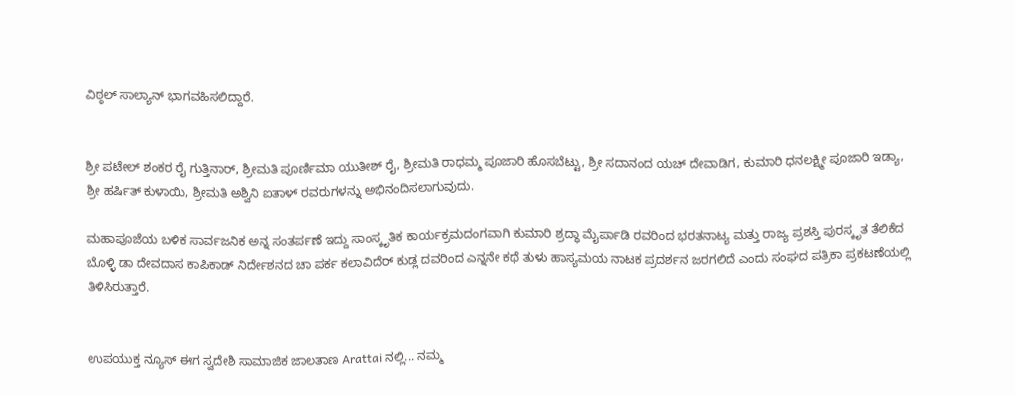ವಿಠ್ಠಲ್ ಸಾಲ್ಯಾನ್ ಭಾಗವಹಿಸಲಿದ್ದಾರೆ.


ಶ್ರೀ ಪಟೇಲ್ ಶಂಕರ ರೈ ಗುತ್ತಿನಾರ್, ಶ್ರೀಮತಿ ಪೂರ್ಣಿಮಾ ಯುತೀಶ್ ರೈ, ಶ್ರೀಮತಿ ರಾಧಮ್ಮ ಪೂಜಾರಿ ಹೊಸಬೆಟ್ಟು, ಶ್ರೀ ಸದಾನಂದ ಯಚ್ ದೇವಾಡಿಗ, ಕುಮಾರಿ ಧನಲಕ್ಷ್ಮೀ ಪೂಜಾರಿ ಇಡ್ಯಾ, ಶ್ರೀ ಹರ್ಷಿತ್ ಕುಳಾಯಿ, ಶ್ರೀಮತಿ ಅಶ್ವಿನಿ ಐತಾಳ್ ರವರುಗಳನ್ನು ಅಭಿನಂದಿಸಲಾಗುವುದು.

ಮಹಾಪೂಜೆಯ ಬಳಿಕ ಸಾರ್ವಜನಿಕ ಅನ್ನ ಸಂತರ್ಪಣೆ ಇದ್ದು ಸಾಂಸ್ಕೃತಿಕ ಕಾರ್ಯಕ್ರಮದಂಗವಾಗಿ ಕುಮಾರಿ ಶ್ರದ್ಧಾ ಮೈರ್ಪಾಡಿ ರವರಿಂದ ಭರತನಾಟ್ಯ ಮತ್ತು ರಾಜ್ಯ ಪ್ರಶಸ್ತಿ ಪುರಸ್ಕೃತ ತೆಲಿಕೆದ ಬೊಳ್ಳಿ ಡಾ ದೇವದಾಸ ಕಾಪಿಕಾಡ್ ನಿರ್ದೇಶನದ ಚಾ ಪರ್ಕ ಕಲಾವಿದೆರ್ ಕುಡ್ಲ ದವರಿಂದ ಎನ್ನನೇ ಕಥೆ ತುಳು ಹಾಸ್ಯಮಯ ನಾಟಕ ಪ್ರದರ್ಶನ ಜರಗಲಿದೆ ಎಂದು ಸಂಘದ ಪತ್ರಿಕಾ ಪ್ರಕಟಣೆಯಲ್ಲಿ ತಿಳಿಸಿರುತ್ತಾರೆ.


ಉಪಯುಕ್ತ ನ್ಯೂಸ್ ಈಗ ಸ್ವದೇಶಿ ಸಾಮಾಜಿಕ ಜಾಲತಾಣ Arattai ನಲ್ಲಿ... ನಮ್ಮ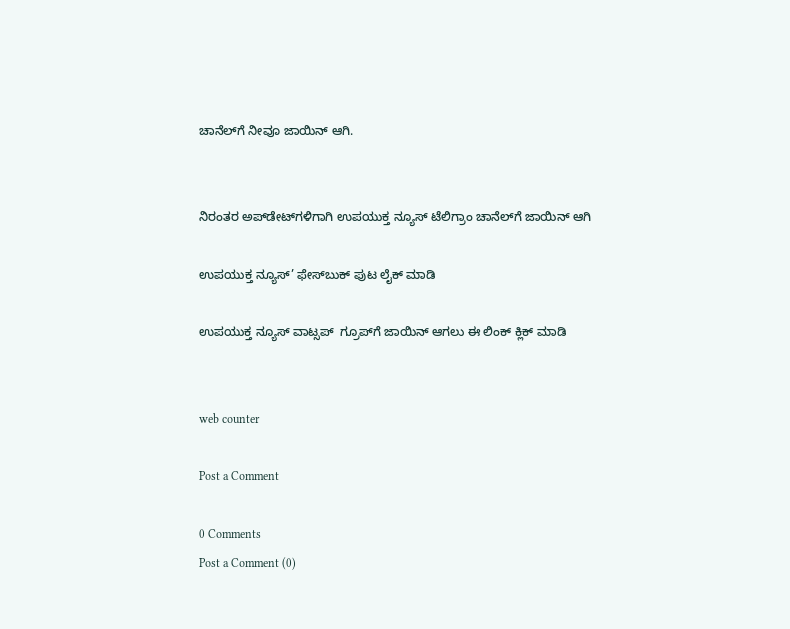ಚಾನೆಲ್‌ಗೆ ನೀವೂ ಜಾಯಿನ್ ಆಗಿ.


ನಿರಂತರ ಅಪ್‌ಡೇಟ್‌ಗಳಿಗಾಗಿ ಉಪಯುಕ್ತ ನ್ಯೂಸ್‌ ಟೆಲಿಗ್ರಾಂ ಚಾನೆಲ್‌ಗೆ ಜಾಯಿನ್‌ ಆಗಿ

ಉಪಯುಕ್ತ ನ್ಯೂಸ್‌’ ಫೇಸ್‌ಬುಕ್ ಪುಟ ಲೈಕ್ ಮಾಡಿ

ಉಪಯುಕ್ತ ನ್ಯೂಸ್‌ ವಾಟ್ಸಪ್‌  ಗ್ರೂಪ್‌ಗೆ ಜಾಯಿನ್ ಆಗಲು ಈ ಲಿಂಕ್ ಕ್ಲಿಕ್ ಮಾಡಿ


web counter

Post a Comment

0 Comments
Post a Comment (0)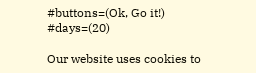#buttons=(Ok, Go it!) #days=(20)

Our website uses cookies to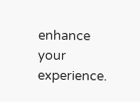enhance your experience.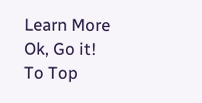Learn More
Ok, Go it!
To Top